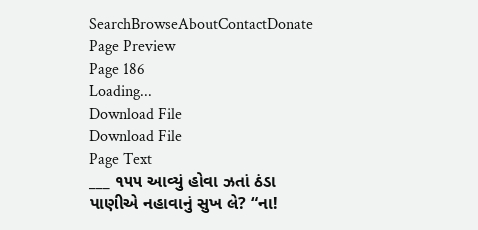SearchBrowseAboutContactDonate
Page Preview
Page 186
Loading...
Download File
Download File
Page Text
___ ૧૫૫ આવ્યું હોવા ઝતાં ઠંડા પાણીએ નહાવાનું સુખ લે? “ના!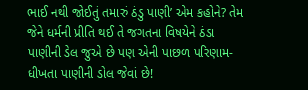ભાઈ નથી જોઈતું તમારું ઠંડુ પાણી’ એમ કહોને? તેમ જેને ધર્મની પ્રીતિ થઈ તે જગતના વિષયેને ઠંડા પાણીની ડેલ જુએ છે પણ એની પાછળ પરિણામ- ધીખતા પાણીની ડોલ જેવાં છે!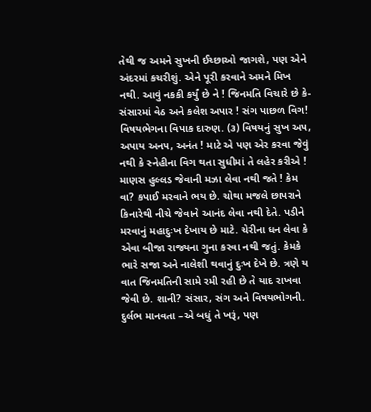તેથી જ અમને સુખની ઈચ્છાઓ જાગશે, પણ એને અંદરમાં કચરીશું. એને પૂરી કરવાને અમને મિખ નથી. આવું નકકી કર્યું છે ને ! જિનમતિ વિચારે છે કે-સંસારમાં વેઠ અને કલેશ અપાર ! સંગ પાછળ વિગ! વિષયભેગના વિપાક દારુણ. (૩) વિષયનું સુખ અ૫, અપાય અન૫, અનંત ! માટે એ પણ એર કરવા જેવું નથી કે સ્નેહીના વિગ થતા સુધીમાં તે લહેર કરીએ ! માણસ હુલ્લડ જેવાની મઝા લેવા નથી જતે ! કેમ વા? કપાઈ મરવાને ભય છે. ચોથા મજલે છાપરાને કિનારેથી નીચે જેવાને આનંદ લેવા નથી દેતે. પડીને મરવાનું મહાદુઃખ દેખાય છે માટે. ચેરીના ધન લેવા કે એવા બીજા રાજ્યના ગુના કરવા નથી જતું. કેમકે ભારે સજા અને નાલેશી થવાનું દુઃખ દેખે છે. ત્રણે ય વાત જિનમતિની સામે રમી રહી છે તે યાદ રાખવા જેવી છે. શાની? સંસાર, સંગ અને વિષયભોગની. દુર્લભ માનવતા –એ બધું તે ખરૂં, પણ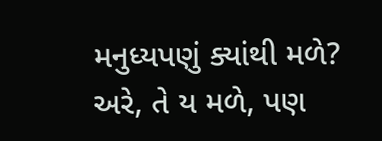મનુધ્યપણું ક્યાંથી મળે? અરે, તે ય મળે, પણ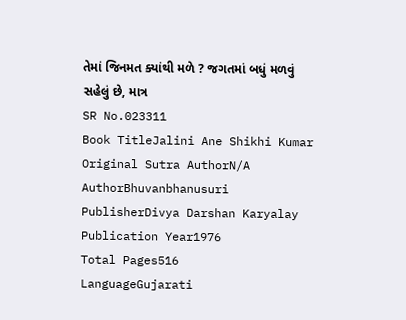તેમાં જિનમત ક્યાંથી મળે ? જગતમાં બધું મળવું સહેલું છે, માત્ર
SR No.023311
Book TitleJalini Ane Shikhi Kumar
Original Sutra AuthorN/A
AuthorBhuvanbhanusuri
PublisherDivya Darshan Karyalay
Publication Year1976
Total Pages516
LanguageGujarati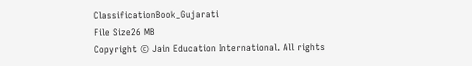ClassificationBook_Gujarati
File Size26 MB
Copyright © Jain Education International. All rights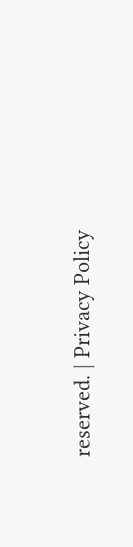reserved. | Privacy Policy